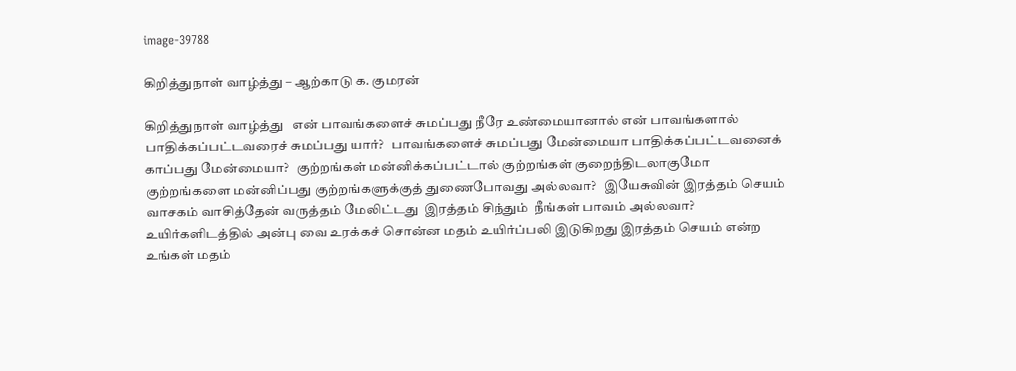image-39788

கிறித்துநாள் வாழ்த்து – ஆற்காடு க. குமரன்

கிறித்துநாள் வாழ்த்து   என் பாவங்களைச் சுமப்பது நீரே உண்மையானால் என் பாவங்களால் பாதிக்கப்பட்டவரைச் சுமப்பது யார்?   பாவங்களைச் சுமப்பது மேன்மையா பாதிக்கப்பட்டவனைக் காப்பது மேன்மையா?   குற்றங்கள் மன்னிக்கப்பட்டால் குற்றங்கள் குறைந்திடலாகுமோ குற்றங்களை மன்னிப்பது குற்றங்களுக்குத் துணைபோவது அல்லவா?   இயேசுவின் இரத்தம் செயம் வாசகம் வாசித்தேன் வருத்தம் மேலிட்டது  இரத்தம் சிந்தும்  நீங்கள் பாவம் அல்லவா?   உயிர்களிடத்தில் அன்பு வை உரக்கச் சொன்ன மதம் உயிர்ப்பலி இடுகிறது இரத்தம் செயம் என்ற உங்கள் மதம்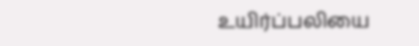உயிர்ப்பலியை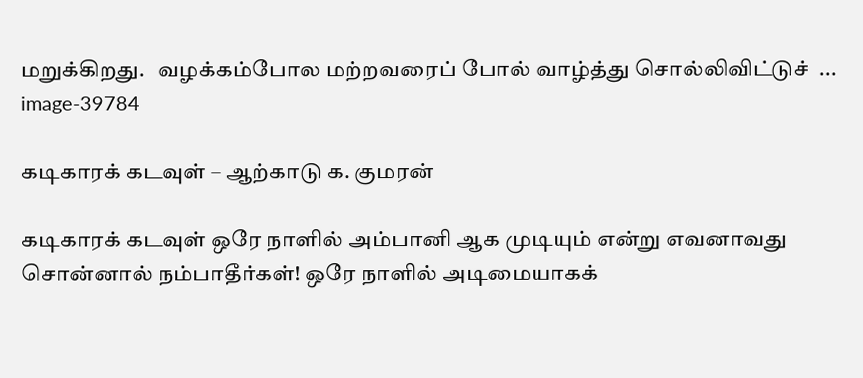மறுக்கிறது.   வழக்கம்போல மற்றவரைப் போல் வாழ்த்து சொல்லிவிட்டுச்  ...
image-39784

கடிகாரக் கடவுள் – ஆற்காடு க. குமரன்

கடிகாரக் கடவுள் ஒரே நாளில் அம்பானி ஆக முடியும் என்று எவனாவது சொன்னால் நம்பாதீர்கள்! ஒரே நாளில் அடிமையாகக்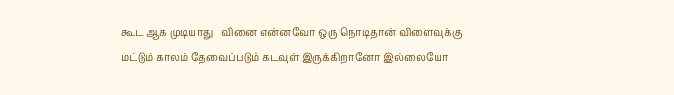கூட ஆக முடியாது   வினை என்னவோ ஒரு நொடிதான் விளைவுக்கு மட்டும் காலம் தேவைப்படும் கடவுள் இருக்கிறானோ இல்லையோ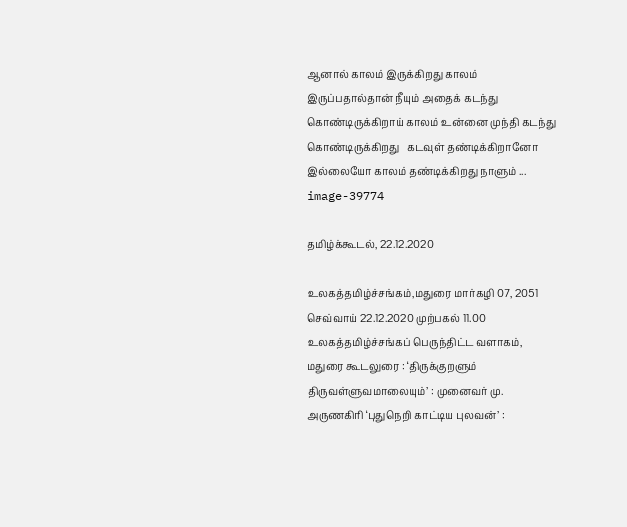ஆனால் காலம் இருக்கிறது காலம் இருப்பதால்தான் நீயும் அதைக் கடந்து கொண்டிருக்கிறாய் காலம் உன்னை முந்தி கடந்து கொண்டிருக்கிறது   கடவுள் தண்டிக்கிறானோ இல்லையோ காலம் தண்டிக்கிறது நாளும் ...
image-39774

தமிழ்க்கூடல், 22.12.2020

உலகத்தமிழ்ச்சங்கம்,மதுரை மார்கழி 07, 2051 செவ்வாய் 22.12.2020 முற்பகல் 11.00 உலகத்தமிழ்ச்சங்கப் பெருந்திட்ட வளாகம், மதுரை கூடலுரை : ‘திருக்குறளும் திருவள்ளுவமாலையும்’ : முனைவர் மு. அருணகிரி ‘புதுநெறி காட்டிய புலவன்’ :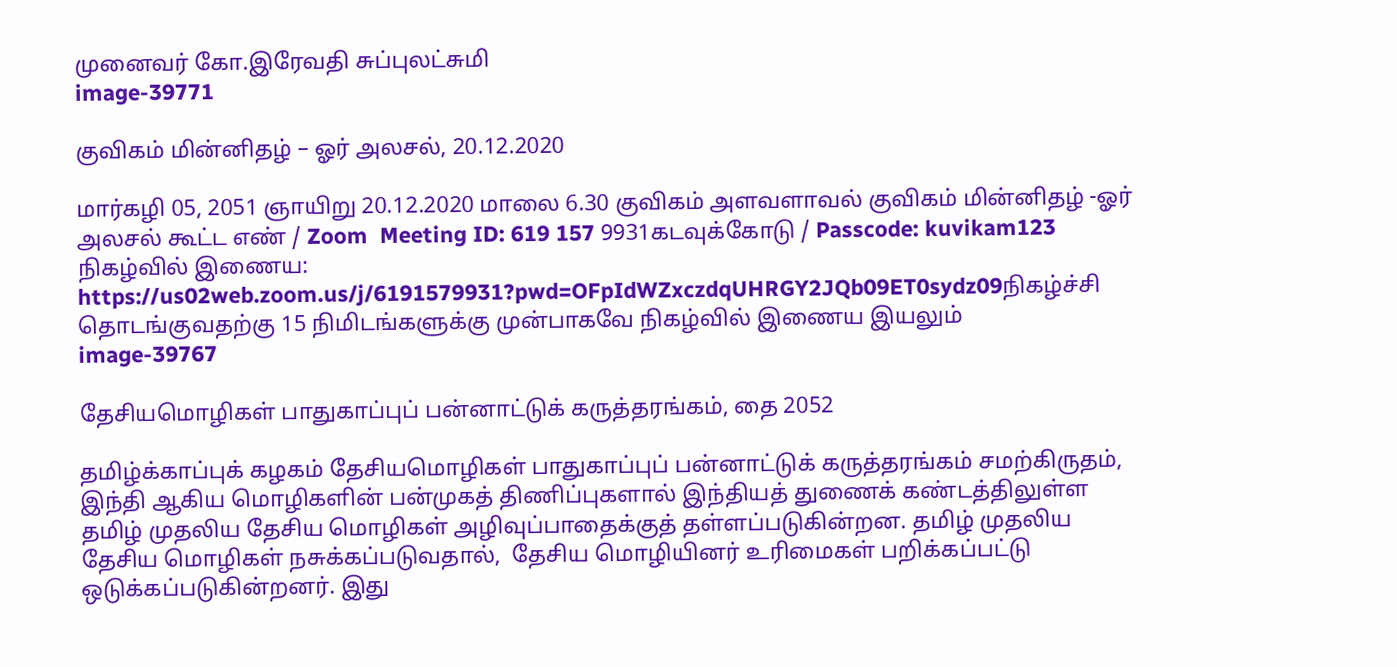முனைவர் கோ.இரேவதி சுப்புலட்சுமி
image-39771

குவிகம் மின்னிதழ் – ஓர் அலசல், 20.12.2020

மார்கழி 05, 2051 ஞாயிறு 20.12.2020 மாலை 6.30 குவிகம் அளவளாவல் குவிகம் மின்னிதழ் -ஓர் அலசல் கூட்ட எண் / Zoom  Meeting ID: 619 157 9931கடவுக்கோடு / Passcode: kuvikam123     நிகழ்வில் இணைய: https://us02web.zoom.us/j/6191579931?pwd=OFpIdWZxczdqUHRGY2JQb09ET0sydz09நிகழ்ச்சி தொடங்குவதற்கு 15 நிமிடங்களுக்கு முன்பாகவே நிகழ்வில் இணைய இயலும்
image-39767

தேசியமொழிகள் பாதுகாப்புப் பன்னாட்டுக் கருத்தரங்கம், தை 2052

தமிழ்க்காப்புக் கழகம் தேசியமொழிகள் பாதுகாப்புப் பன்னாட்டுக் கருத்தரங்கம் சமற்கிருதம், இந்தி ஆகிய மொழிகளின் பன்முகத் திணிப்புகளால் இந்தியத் துணைக் கண்டத்திலுள்ள தமிழ் முதலிய தேசிய மொழிகள் அழிவுப்பாதைக்குத் தள்ளப்படுகின்றன. தமிழ் முதலிய தேசிய மொழிகள் நசுக்கப்படுவதால்,  தேசிய மொழியினர் உரிமைகள் பறிக்கப்பட்டு ஒடுக்கப்படுகின்றனர். இது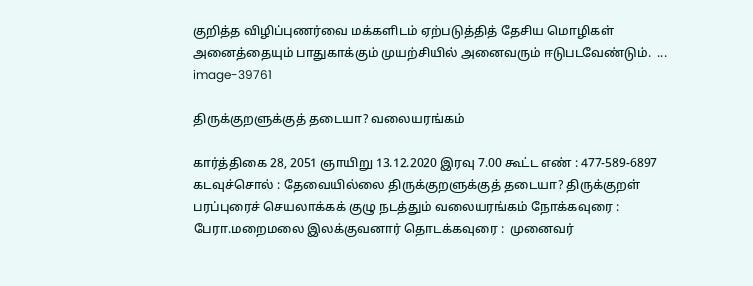குறித்த விழிப்புணர்வை மக்களிடம் ஏற்படுத்தித் தேசிய மொழிகள் அனைத்தையும் பாதுகாக்கும் முயற்சியில் அனைவரும் ஈடுபடவேண்டும்.  ...
image-39761

திருக்குறளுக்குத் தடையா? வலையரங்கம்

கார்த்திகை 28, 2051 ஞாயிறு 13.12.2020 இரவு 7.00 கூட்ட எண் : 477-589-6897 கடவுச்சொல் : தேவையில்லை திருக்குறளுக்குத் தடையா? திருக்குறள் பரப்புரைச் செயலாக்கக் குழு நடத்தும் வலையரங்கம் நோக்கவுரை : பேரா.மறைமலை இலக்குவனார் தொடக்கவுரை :  முனைவர்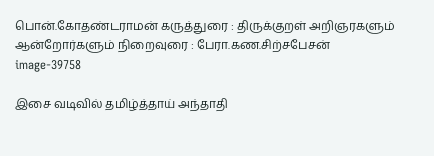பொன்.கோதண்டராமன் கருத்துரை : திருக்குறள் அறிஞரகளும் ஆன்றோர்களும் நிறைவுரை : பேரா.கண.சிற்சபேசன்
image-39758

இசை வடிவில் தமிழ்த்தாய் அந்தாதி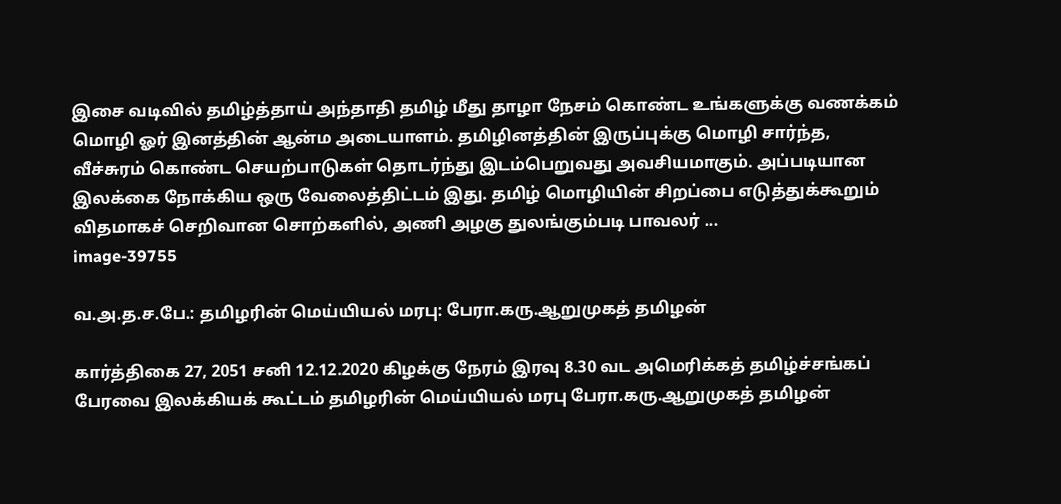இசை வடிவில் தமிழ்த்தாய் அந்தாதி தமிழ் மீது தாழா நேசம் கொண்ட உங்களுக்கு வணக்கம் மொழி ஓர் இனத்தின் ஆன்ம அடையாளம். தமிழினத்தின் இருப்புக்கு மொழி சார்ந்த, வீச்சுரம் கொண்ட செயற்பாடுகள் தொடர்ந்து இடம்பெறுவது அவசியமாகும். அப்படியான இலக்கை நோக்கிய ஒரு வேலைத்திட்டம் இது. தமிழ் மொழியின் சிறப்பை எடுத்துக்கூறும் விதமாகச் செறிவான சொற்களில், அணி அழகு துலங்கும்படி பாவலர் ...
image-39755

வ.அ.த.ச.பே.: தமிழரின் மெய்யியல் மரபு: பேரா.கரு.ஆறுமுகத் தமிழன்

கார்த்திகை 27, 2051 சனி 12.12.2020 கிழக்கு நேரம் இரவு 8.30 வட அமெரிக்கத் தமிழ்ச்சங்கப் பேரவை இலக்கியக் கூட்டம் தமிழரின் மெய்யியல் மரபு பேரா.கரு.ஆறுமுகத் தமிழன்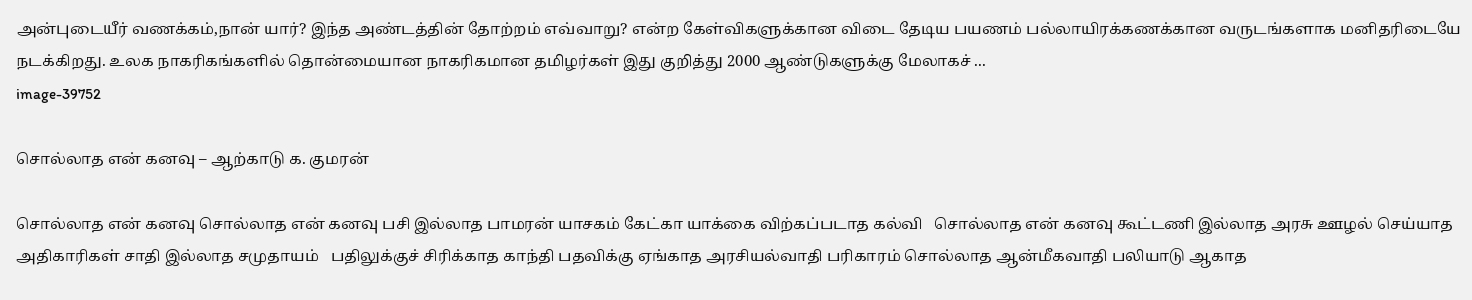அன்புடையீர் வணக்கம்,நான் யார்? இந்த அண்டத்தின் தோற்றம் எவ்வாறு? என்ற கேள்விகளுக்கான விடை தேடிய பயணம் பல்லாயிரக்கணக்கான வருடங்களாக மனிதரிடையே நடக்கிறது. உலக நாகரிகங்களில் தொன்மையான நாகரிகமான தமிழர்கள் இது குறித்து 2000 ஆண்டுகளுக்கு மேலாகச் ...
image-39752

சொல்லாத என் கனவு – ஆற்காடு க. குமரன்

சொல்லாத என் கனவு சொல்லாத என் கனவு பசி இல்லாத பாமரன் யாசகம் கேட்கா யாக்கை விற்கப்படாத கல்வி   சொல்லாத என் கனவு கூட்டணி இல்லாத அரசு ஊழல் செய்யாத அதிகாரிகள் சாதி இல்லாத சமுதாயம்   பதிலுக்குச் சிரிக்காத காந்தி பதவிக்கு ஏங்காத அரசியல்வாதி பரிகாரம் சொல்லாத ஆன்மீகவாதி பலியாடு ஆகாத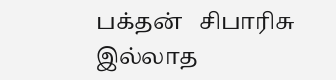பக்தன்   சிபாரிசு இல்லாத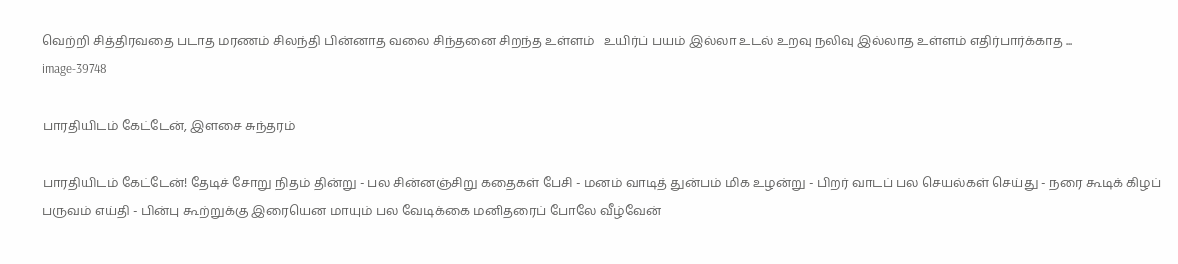வெற்றி சித்திரவதை படாத மரணம் சிலந்தி பின்னாத வலை சிந்தனை சிறந்த உள்ளம்   உயிர்ப் பயம் இல்லா உடல் உறவு நலிவு இல்லாத உள்ளம் எதிர்பார்க்காத ...
image-39748

பாரதியிடம் கேட்டேன், இளசை சுந்தரம்

பாரதியிடம் கேட்டேன்! தேடிச் சோறு நிதம் தின்று - பல சின்னஞ்சிறு கதைகள் பேசி - மனம் வாடித் துன்பம் மிக உழன்று - பிறர் வாடப் பல செயல்கள் செய்து - நரை கூடிக் கிழப் பருவம் எய்தி - பின்பு கூற்றுக்கு இரையென மாயும் பல வேடிக்கை மனிதரைப் போலே வீழ்வேன்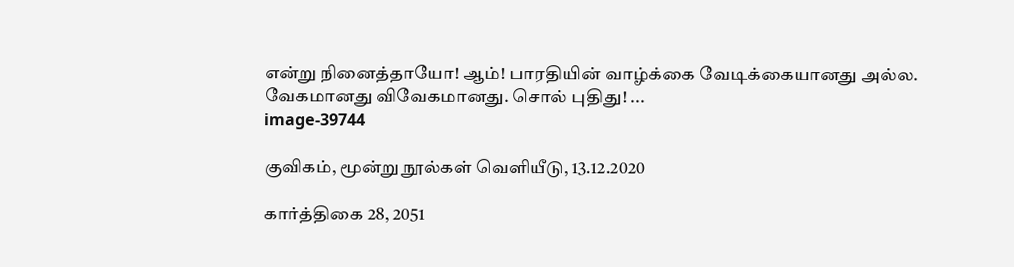என்று நினைத்தாயோ! ஆம்! பாரதியின் வாழ்க்கை வேடிக்கையானது அல்ல. வேகமானது விவேகமானது. சொல் புதிது! ...
image-39744

குவிகம், மூன்று நூல்கள் வெளியீடு, 13.12.2020

கார்த்திகை 28, 2051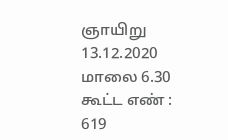ஞாயிறு 13.12.2020 மாலை 6.30 கூட்ட எண் : 619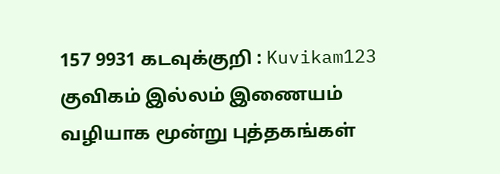157 9931 கடவுக்குறி : Kuvikam123   குவிகம் இல்லம் இணையம் வழியாக மூன்று புத்தகங்கள்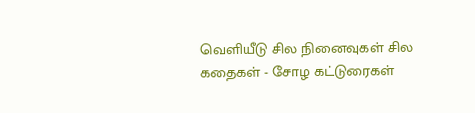வெளியீடு சில நினைவுகள் சில கதைகள் - சோழ கட்டுரைகள்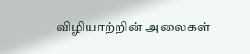விழியாற்றின் அலைகள்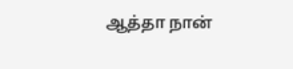ஆத்தா நான்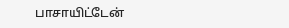பாசாயிட்டேன்